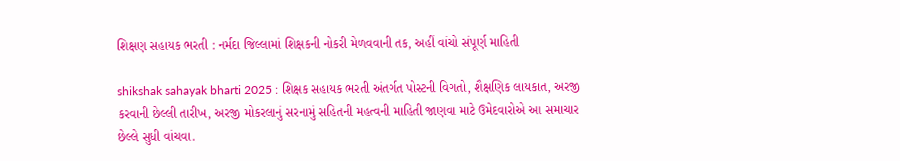શિક્ષણ સહાયક ભરતી : નર્મદા જિલ્લામાં શિક્ષકની નોકરી મેળવવાની તક, અહીં વાંચો સંપૂર્ણ માહિતી

shikshak sahayak bharti 2025 : શિક્ષક સહાયક ભરતી અંતર્ગત પોસ્ટની વિગતો, શૈક્ષણિક લાયકાત, અરજી કરવાની છેલ્લી તારીખ, અરજી મોકરલાનું સરનામું સહિતની મહત્વની માહિતી જાણવા માટે ઉમેદવારોએ આ સમાચાર છેલ્લે સુધી વાંચવા.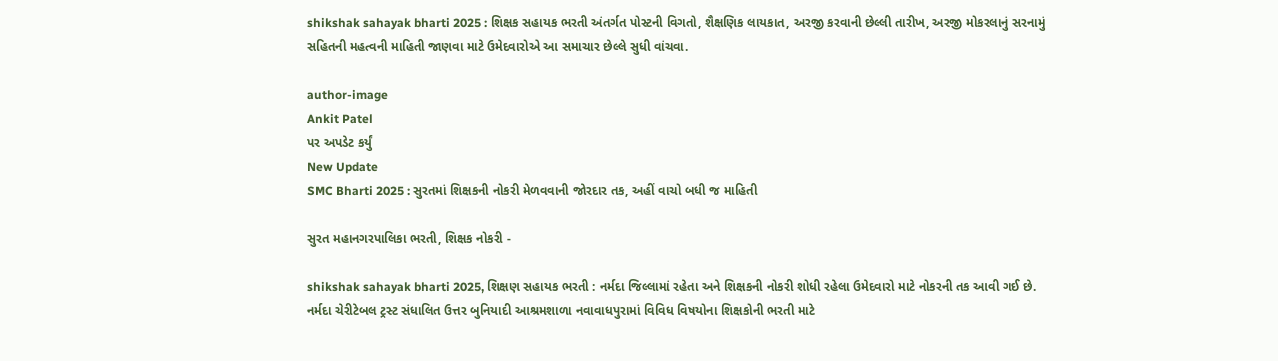shikshak sahayak bharti 2025 : શિક્ષક સહાયક ભરતી અંતર્ગત પોસ્ટની વિગતો, શૈક્ષણિક લાયકાત, અરજી કરવાની છેલ્લી તારીખ, અરજી મોકરલાનું સરનામું સહિતની મહત્વની માહિતી જાણવા માટે ઉમેદવારોએ આ સમાચાર છેલ્લે સુધી વાંચવા.

author-image
Ankit Patel
પર અપડેટ કર્યું
New Update
SMC Bharti 2025 : સુરતમાં શિક્ષકની નોકરી મેળવવાની જોરદાર તક, અહીં વાચો બધી જ માહિતી

સુરત મહાનગરપાલિકા ભરતી, શિક્ષક નોકરી -

shikshak sahayak bharti 2025, શિક્ષણ સહાયક ભરતી : નર્મદા જિલ્લામાં રહેતા અને શિક્ષકની નોકરી શોધી રહેલા ઉમેદવારો માટે નોકરની તક આવી ગઈ છે. નર્મદા ચેરીટેબલ ટ્રસ્ટ સંધાલિત ઉત્તર બુનિયાદી આશ્રમશાળા નવાવાધપુરામાં વિવિધ વિષયોના શિક્ષકોની ભરતી માટે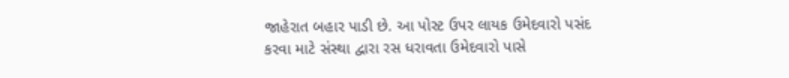જાહેરાત બહાર પાડી છે. આ પોસ્ટ ઉપર લાયક ઉમેદવારો પસંદ કરવા માટે સંસ્થા દ્વારા રસ ધરાવતા ઉમેદવારો પાસે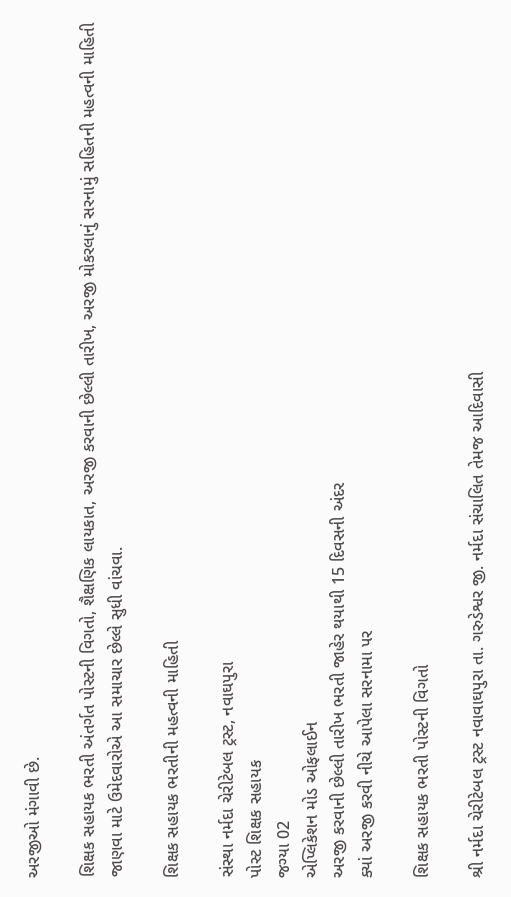અરજીઓ મંગાવી છે.

શિક્ષક સહાયક ભરતી અંતર્ગત પોસ્ટની વિગતો, શૈક્ષણિક લાયકાત, અરજી કરવાની છેલ્લી તારીખ, અરજી મોકરલાનું સરનામું સહિતની મહત્વની માહિતી જાણવા માટે ઉમેદવારોએ આ સમાચાર છેલ્લે સુધી વાંચવા.

શિક્ષક સહાયક ભરતીની મહત્વની માહિતી

સંસ્થા નર્મદા ચેરીટેબલ ટ્રસ્ટ, નવાઘપુરા
પોસ્ટ શિક્ષક સહાયક
જગ્યા 02
એપ્લિકેશન મોડ ઓફલાઈન
અરજી કરવાની છેલ્લી તારીખ ભરતી જાહેર થયાથી 15 દિવસની અંદર
ક્યાં અરજી કરવી નીચે આપેલા સરનામા પર

શિક્ષક સહાયક ભરતી પોસ્ટની વિગતો

શ્રી નર્મદા ચેરીટેબલ ટ્રસ્ટ નવાવાઘપુરા તા. ગરુડેશ્વર જી. નર્મદા સંચાલિત તેમજ આદિવાસી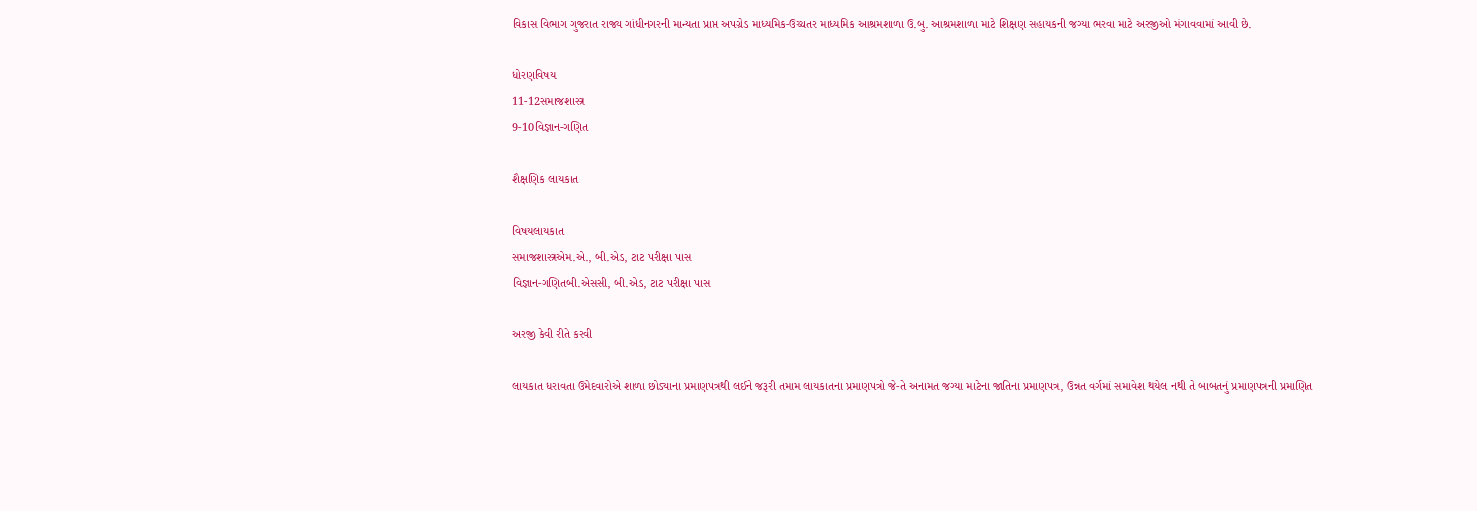વિકાસ વિભાગ ગુજરાત રાજ્ય ગાંધીનગરની માન્યતા પ્રાપ્ત અપગ્રેડ માધ્યમિક-ઉચ્ચતર માધ્યમિક આશ્રમશાળા ઉ.બુ. આશ્રમશાળા માટે શિક્ષણ સહાયકની જગ્યા ભરવા માટે અરજીઓ મંગાવવામાં આવી છે.

ધોરણવિષય
11-12સમાજશાસ્ત્ર
9-10વિજ્ઞાન-ગણિત

શૈક્ષણિક લાયકાત

વિષયલાયકાત
સમાજશાસ્ત્રએમ.એ., બી.એડ, ટાટ પરીક્ષા પાસ
વિજ્ઞાન-ગણિતબી.એસસી, બી.એડ, ટાટ પરીક્ષા પાસ

અરજી કેવી રીતે કરવી

લાયકાત ધરાવતા ઉમેદવારોએ શાળા છોડ્યાના પ્રમાણપત્રથી લઈને જરૂરી તમામ લાયકાતના પ્રમાણપત્રો જે-તે અનામત જગ્યા માટેના જાતિના પ્રમાણપત્ર, ઉન્નત વર્ગમાં સમાવેશ થયેલ નથી તે બાબતનું પ્રમાણપત્રની પ્રમાણિત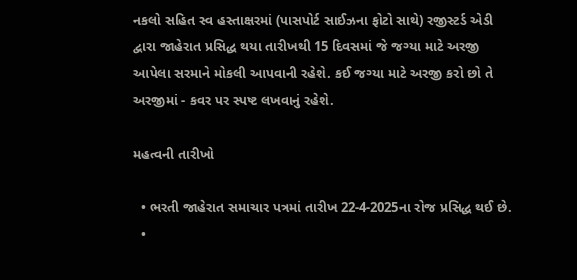નકલો સહિત સ્વ હસ્તાક્ષરમાં (પાસપોર્ટ સાઈઝના ફોટો સાથે) રજીસ્ટર્ડ એડી દ્વારા જાહેરાત પ્રસિદ્ધ થયા તારીખથી 15 દિવસમાં જે જગ્યા માટે અરજી આપેલા સરમાને મોકલી આપવાની રહેશે. કઈ જગ્યા માટે અરજી કરો છો તે અરજીમાં - કવર પર સ્પષ્ટ લખવાનું રહેશે.

મહત્વની તારીખો

  • ભરતી જાહેરાત સમાચાર પત્રમાં તારીખ 22-4-2025ના રોજ પ્રસિદ્ધ થઈ છે.
  •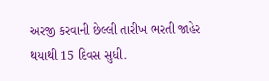અરજી કરવાની છેલ્લી તારીખ ભરતી જાહેર થયાથી 15 દિવસ સુધી.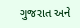ગુજરાત અને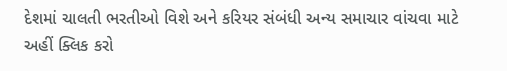દેશમાં ચાલતી ભરતીઓ વિશે અને કરિયર સંબંધી અન્ય સમાચાર વાંચવા માટે અહીં ક્લિક કરો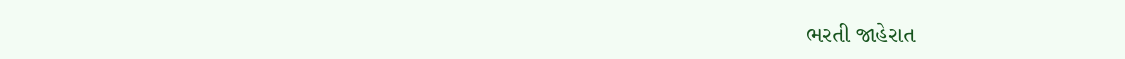ભરતી જાહેરાત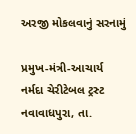અરજી મોકલવાનું સરનામું

પ્રમુખ-મંત્રી-આચાર્ય
નર્મદા ચેરીટેબલ ટ્રસ્ટ નવાવાધપુરા, તા.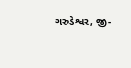ગરુડેશ્વર, જી-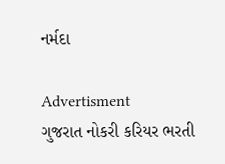નર્મદા

Advertisment
ગુજરાત નોકરી કરિયર ભરતી